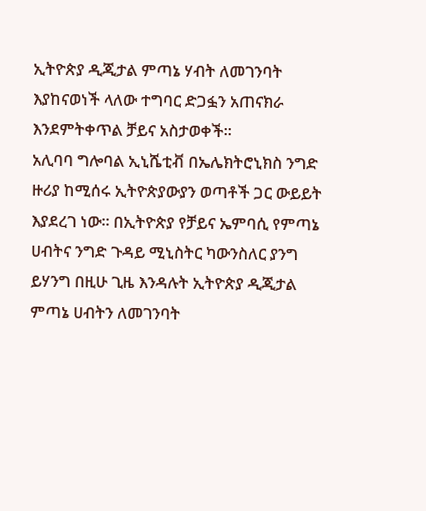ኢትዮጵያ ዲጂታል ምጣኔ ሃብት ለመገንባት እያከናወነች ላለው ተግባር ድጋፏን አጠናክራ እንደምትቀጥል ቻይና አስታወቀች።
አሊባባ ግሎባል ኢኒሼቲቭ በኤሌክትሮኒክስ ንግድ ዙሪያ ከሚሰሩ ኢትዮጵያውያን ወጣቶች ጋር ውይይት እያደረገ ነው። በኢትዮጵያ የቻይና ኤምባሲ የምጣኔ ሀብትና ንግድ ጉዳይ ሚኒስትር ካውንስለር ያንግ ይሃንግ በዚሁ ጊዜ እንዳሉት ኢትዮጵያ ዲጂታል ምጣኔ ሀብትን ለመገንባት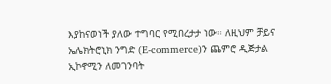እያከናወነች ያለው ተግባር የሚበረታታ ነው። ለዚህም ቻይና ኤሌክትሮኒክ ንግድ (E-commerce)ን ጨምሮ ዲጅታል ኢኮኖሚን ለመገንባት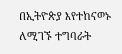በኢትዮጵያ እየተከናወኑ ለሚገኙ ተግባራት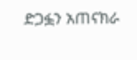ድጋፏን አጠናክራ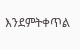እንደምትቀጥል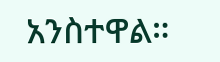አንስተዋል።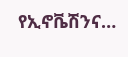የኢኖቬሽንና…